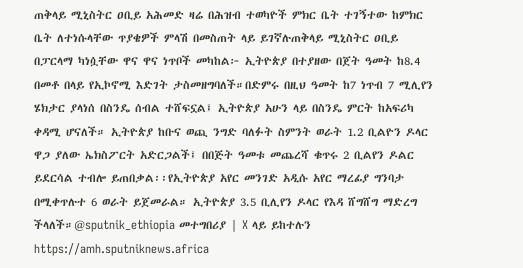ጠቅላይ ሚኒስትር ዐቢይ አሕመድ ዛሬ በሕዝብ ተወካዮች ምክር ቤት ተገኝተው ከምክር ቤት ለተነሱላቸው ጥያቄዎች ምላሽ በመስጠት ላይ ይገኛሉጠቅላይ ሚኒስትር ዐቢይ በፓርላማ ካነሷቸው ዋና ዋና ነጥቦች መካከል፦ ኢትዮጵያ በተያዘው በጀት ዓመት ከ8.4 በመቶ በላይ የኢኮኖሚ እድገት ታስመዘግባለች።በድምሩ በዚህ ዓመት ከ7 ነጥብ 7 ሚሊየን ሄክታር ያላነሰ በስንዴ ሰብል ተሸፍኗል፤ ኢትዮጵያ አሁን ላይ በስንዴ ምርት ከአፍሪካ ቀዳሚ ሆናለች። ኢትዮጵያ ከቡና ወጪ ንግድ ባለፉት ስምንት ወራት 1.2 ቢልዮን ዶላር ዋጋ ያለው ኤክስፖርት አድርጋልች፤ በበጅት ዓመቱ መጨረሻ ቁጥሩ 2 ቢልየን ዶልር ይደርሳል ተብሎ ይጠበቃል፡፡የኢትዮጵያ አየር መንገድ አዲሱ አየር ማረፊያ ግንባታ በሚቀጥሉተ 6 ወራት ይጀመራል። ኢትዮጵያ 3.5 ቢሊየን ዶላር የእዳ ሸግሸግ ማድረግ ችላለች።@sputnik_ethiopia መተግበሪያ | X ላይ ይከተሉን
https://amh.sputniknews.africa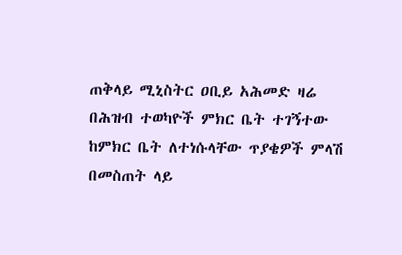ጠቅላይ ሚኒስትር ዐቢይ አሕመድ ዛሬ በሕዝብ ተወካዮች ምክር ቤት ተገኝተው ከምክር ቤት ለተነሱላቸው ጥያቄዎች ምላሽ በመስጠት ላይ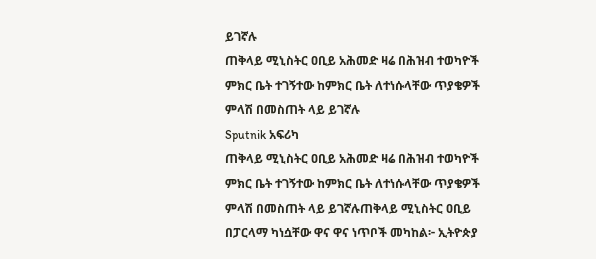ይገኛሉ
ጠቅላይ ሚኒስትር ዐቢይ አሕመድ ዛሬ በሕዝብ ተወካዮች ምክር ቤት ተገኝተው ከምክር ቤት ለተነሱላቸው ጥያቄዎች ምላሽ በመስጠት ላይ ይገኛሉ
Sputnik አፍሪካ
ጠቅላይ ሚኒስትር ዐቢይ አሕመድ ዛሬ በሕዝብ ተወካዮች ምክር ቤት ተገኝተው ከምክር ቤት ለተነሱላቸው ጥያቄዎች ምላሽ በመስጠት ላይ ይገኛሉጠቅላይ ሚኒስትር ዐቢይ በፓርላማ ካነሷቸው ዋና ዋና ነጥቦች መካከል፦ ኢትዮጵያ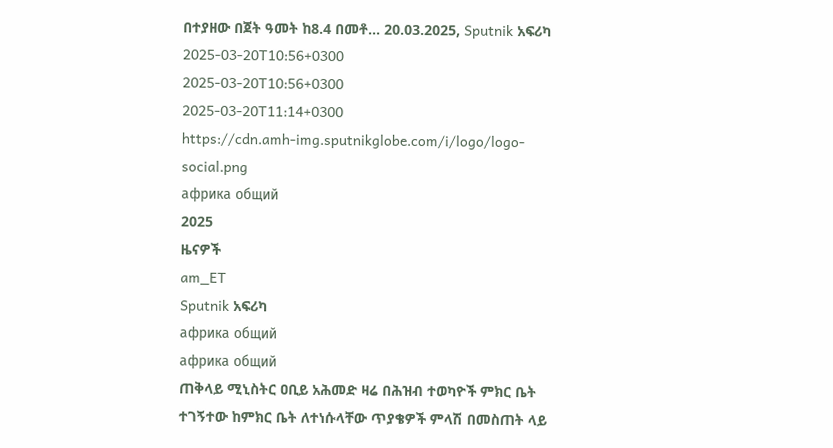በተያዘው በጀት ዓመት ከ8.4 በመቶ... 20.03.2025, Sputnik አፍሪካ
2025-03-20T10:56+0300
2025-03-20T10:56+0300
2025-03-20T11:14+0300
https://cdn.amh-img.sputnikglobe.com/i/logo/logo-social.png
африка общий
2025
ዜናዎች
am_ET
Sputnik አፍሪካ
африка общий
африка общий
ጠቅላይ ሚኒስትር ዐቢይ አሕመድ ዛሬ በሕዝብ ተወካዮች ምክር ቤት ተገኝተው ከምክር ቤት ለተነሱላቸው ጥያቄዎች ምላሽ በመስጠት ላይ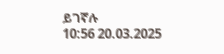ይገኛሉ
10:56 20.03.2025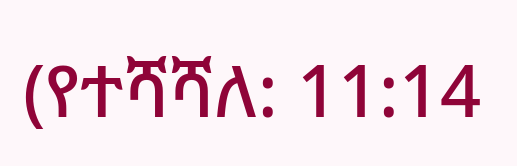(የተሻሻለ: 11:14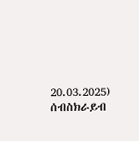20.03.2025)
ሰብስክራይብ